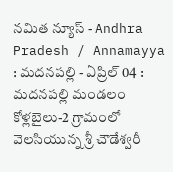నమిత న్యూస్ - Andhra Pradesh / Annamayya : మదనపల్లి - ఏప్రిల్ 04 : మదనపల్లి మండలం కోళ్లబైలు-2 గ్రామంలో వెలసియున్న శ్రీ చౌడేశ్వరీ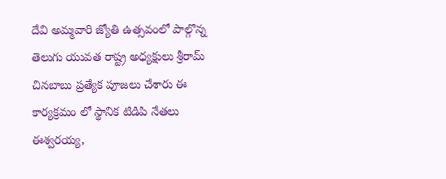దేవి అమ్మవారి జ్యోతి ఉత్సవంలో పాల్గొన్న తెలుగు యువత రాష్ట్ర అధ్యక్షులు శ్రీరామ్ చినబాబు ప్రత్యేక పూజలు చేశారు ఈ కార్యక్రమం లో స్థానిక టిడిపి నేతలు ఈశ్వరయ్య,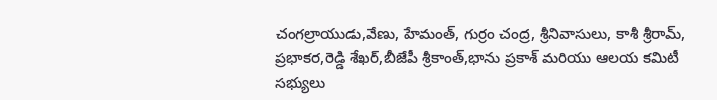చంగల్రాయుడు,వేణు, హేమంత్, గుర్రం చంద్ర, శ్రీనివాసులు, కాశీ శ్రీరామ్, ప్రభాకర,రెడ్డి శేఖర్,బీజేపీ శ్రీకాంత్,భాను ప్రకాశ్ మరియు ఆలయ కమిటీ సభ్యులు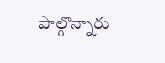పాల్గొన్నారు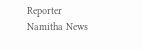Reporter
Namitha News